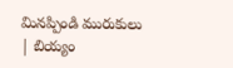మినప్పిండి మురుకులు
| బియ్యం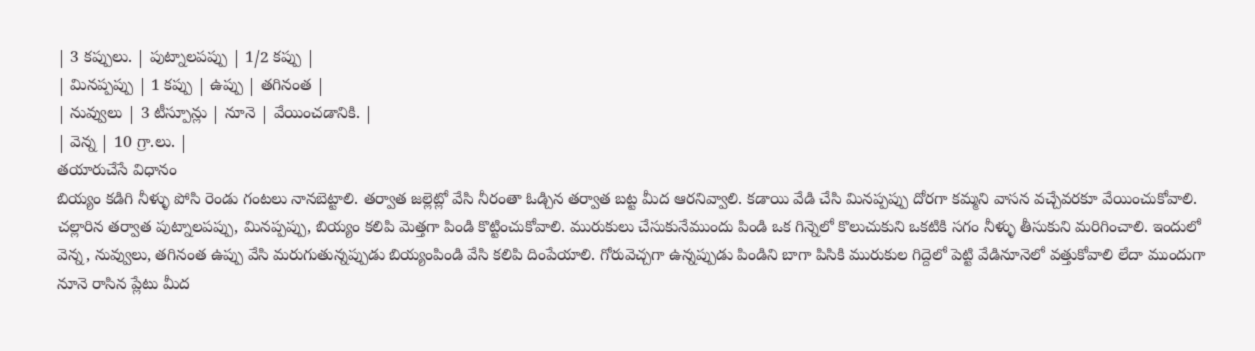| 3 కప్పులు. | పుట్నాలపప్పు | 1/2 కప్పు |
| మినప్పప్పు | 1 కప్పు | ఉప్పు | తగినంత |
| నువ్వులు | 3 టీస్పూన్లు | నూనె | వేయించడానికి. |
| వెన్న | 10 గ్రా.లు. |
తయారుచేసే విధానం
బియ్యం కడిగి నీళ్ళు పోసి రెండు గంటలు నానబెట్టాలి. తర్వాత జల్లెట్లో వేసి నీరంతా ఓడ్చిన తర్వాత బట్ట మీద ఆరనివ్వాలి. కడాయి వేడి చేసి మినప్పప్పు దోరగా కమ్మని వాసన వచ్చేవరకూ వేయించుకోవాలి. చల్లారిన తర్వాత పుట్నాలపప్పు, మినప్పప్పు, బియ్యం కలిపి మెత్తగా పిండి కొట్టించుకోవాలి. మురుకులు చేసుకునేముందు పిండి ఒక గిన్నెలో కొలుచుకుని ఒకటికి సగం నీళ్ళు తీసుకుని మరిగించాలి. ఇందులో వెన్న, నువ్వులు, తగినంత ఉప్పు వేసి మరుగుతున్నప్పుడు బియ్యంపిండి వేసి కలిపి దింపేయాలి. గోరువెచ్చగా ఉన్నప్పుడు పిండిని బాగా పిసికి మురుకుల గిద్దెలో పెట్టి వేడినూనెలో వత్తుకోవాలి లేదా ముందుగా నూనె రాసిన ప్లేటు మీద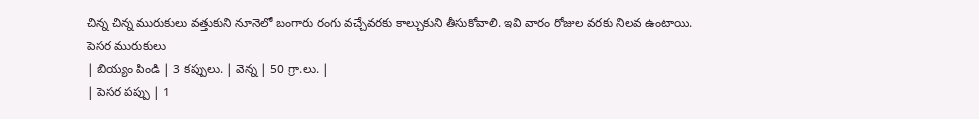చిన్న చిన్న మురుకులు వత్తుకుని నూనెలో బంగారు రంగు వచ్చేవరకు కాల్చుకుని తీసుకోవాలి. ఇవి వారం రోజుల వరకు నిలవ ఉంటాయి.
పెసర మురుకులు
| బియ్యం పిండి | 3 కప్పులు. | వెన్న | 50 గ్రా.లు. |
| పెసర పప్పు | 1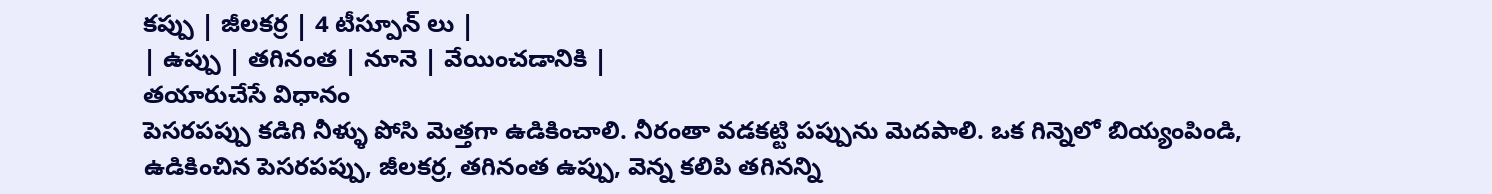కప్పు | జీలకర్ర | 4 టీస్పూన్ లు |
| ఉప్పు | తగినంత | నూనె | వేయించడానికి |
తయారుచేసే విధానం
పెసరపప్పు కడిగి నీళ్ళు పోసి మెత్తగా ఉడికించాలి. నీరంతా వడకట్టి పప్పును మెదపాలి. ఒక గిన్నెలో బియ్యంపిండి, ఉడికించిన పెసరపప్పు, జీలకర్ర, తగినంత ఉప్పు, వెన్న కలిపి తగినన్ని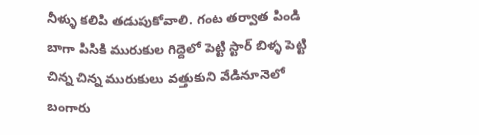నీళ్ళు కలిపి తడుపుకోవాలి. గంట తర్వాత పిండి బాగా పిసికి మురుకుల గిద్దెలో పెట్టి స్టార్ బిళ్ళ పెట్టి చిన్న చిన్న మురుకులు వత్తుకుని వేడినూనెలో బంగారు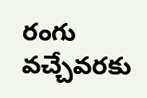రంగు వచ్చేవరకు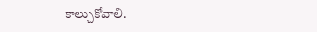కాల్చుకోవాలి.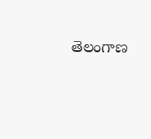తెలంగాణ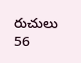రుచులు
56